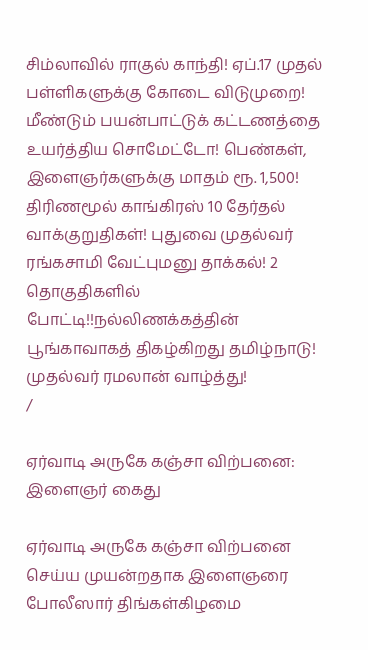சிம்லாவில் ராகுல் காந்தி! ஏப்.17 முதல் பள்ளிகளுக்கு கோடை விடுமுறை! மீண்டும் பயன்பாட்டுக் கட்டணத்தை உயர்த்திய சொமேட்டோ! பெண்கள், இளைஞர்களுக்கு மாதம் ரூ. 1,500! திரிணமூல் காங்கிரஸ் 10 தேர்தல் வாக்குறுதிகள்! புதுவை முதல்வர் ரங்கசாமி வேட்புமனு தாக்கல்! 2 தொகுதிகளில் போட்டி!!நல்லிணக்கத்தின் பூங்காவாகத் திகழ்கிறது தமிழ்நாடு! முதல்வர் ரமலான் வாழ்த்து!
/

ஏர்வாடி அருகே கஞ்சா விற்பனை: இளைஞர் கைது

ஏர்வாடி அருகே கஞ்சா விற்பனை செய்ய முயன்றதாக இளைஞரை போலீஸார் திங்கள்கிழமை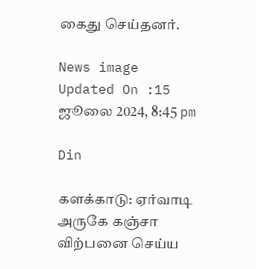கைது செய்தனர்.

News image
Updated On :15 ஜூலை 2024, 8:45 pm

Din

களக்காடு: ஏர்வாடி அருகே கஞ்சா விற்பனை செய்ய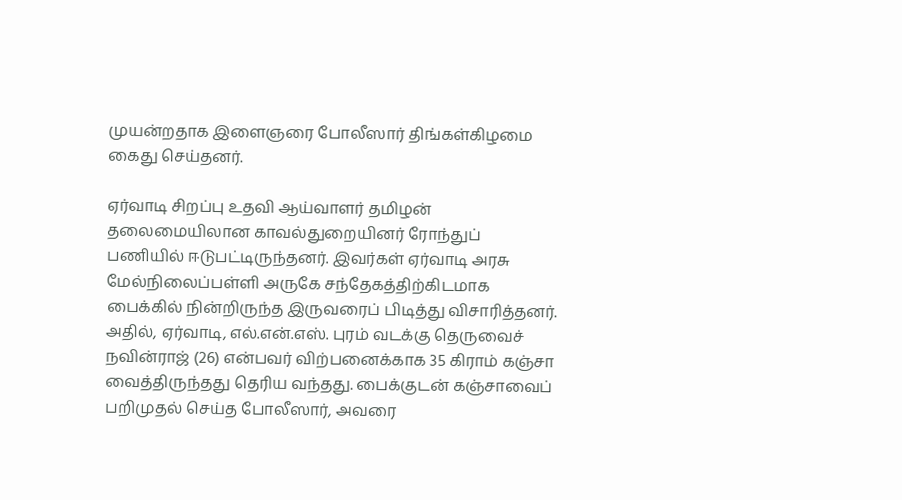முயன்றதாக இளைஞரை போலீஸார் திங்கள்கிழமை கைது செய்தனர்.

ஏர்வாடி சிறப்பு உதவி ஆய்வாளர் தமிழன் தலைமையிலான காவல்துறையினர் ரோந்துப் பணியில் ஈடுபட்டிருந்தனர். இவர்கள் ஏர்வாடி அரசு மேல்நிலைப்பள்ளி அருகே சந்தேகத்திற்கிடமாக பைக்கில் நின்றிருந்த இருவரைப் பிடித்து விசாரித்தனர். அதில், ஏர்வாடி, எல்.என்.எஸ். புரம் வடக்கு தெருவைச் நவின்ராஜ் (26) என்பவர் விற்பனைக்காக 35 கிராம் கஞ்சா வைத்திருந்தது தெரிய வந்தது. பைக்குடன் கஞ்சாவைப் பறிமுதல் செய்த போலீஸார், அவரை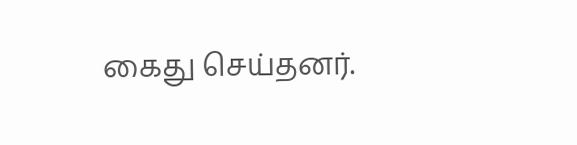கைது செய்தனர்.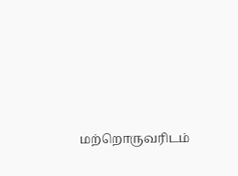மற்றொருவரிடம்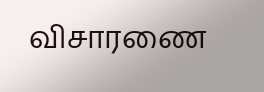விசாரணை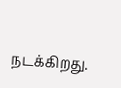நடக்கிறது.